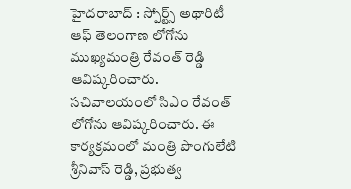హైదరాబాద్ : స్పోర్ట్స్ అథారిటీ ఆఫ్ తెలంగాణ లోగోను ముఖ్యమంత్రి రేవంత్ రెడ్డి ఆవిష్కరించారు. సచివాలయంలో సిఎం రేవంత్ లోగోను ఆవిష్కరించారు. ఈ కార్యక్రమంలో మంత్రి పొంగులేటి శ్రీనివాస్ రెడ్డి, ప్రభుత్వ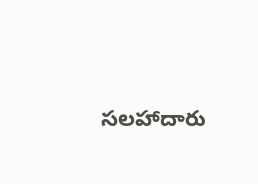సలహాదారు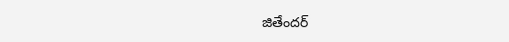జితేందర్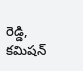రెడ్డి, కమిషన్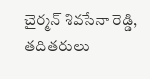చైర్మన్ శివసేనా రెడ్డి, తదితరులు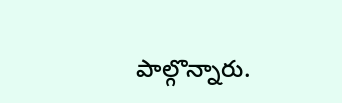పాల్గొన్నారు.